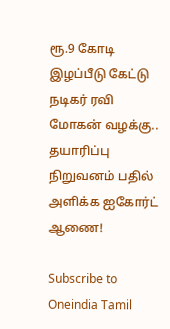ரூ.9 கோடி இழப்பீடு கேட்டு நடிகர் ரவி மோகன் வழக்கு.. தயாரிப்பு நிறுவனம் பதில் அளிக்க ஐகோர்ட் ஆணை!

Subscribe to Oneindia Tamil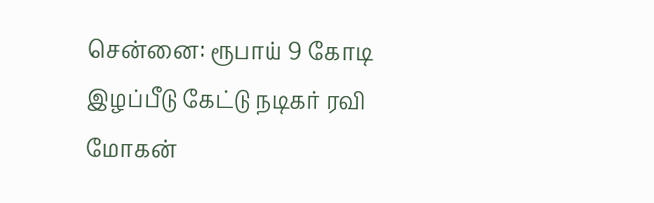சென்னை: ரூபாய் 9 கோடி இழப்பீடு கேட்டு நடிகர் ரவி மோகன்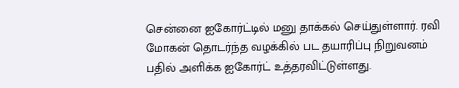சென்னை ஐகோர்ட்டில் மனு தாக்கல் செய்துள்ளார். ரவி மோகன் தொடர்ந்த வழக்கில் பட தயாரிப்பு நிறுவனம் பதில் அளிக்க ஐகோர்ட் உத்தரவிட்டுள்ளது.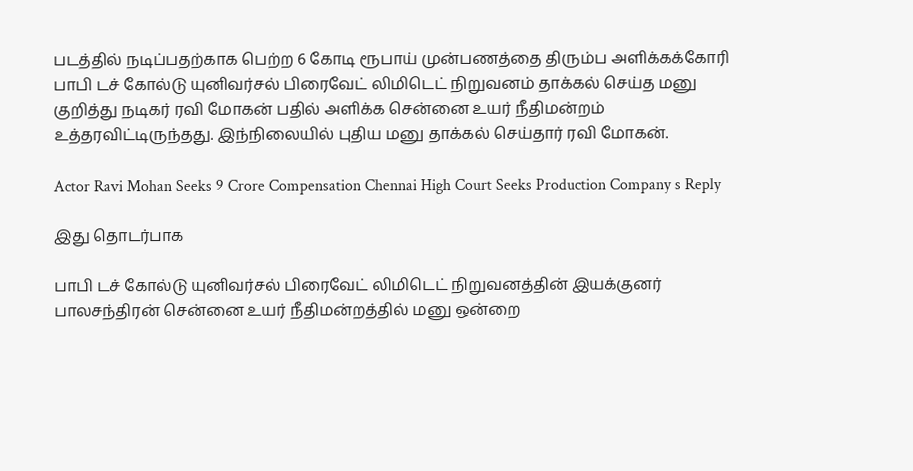படத்தில் நடிப்பதற்காக பெற்ற 6 கோடி ரூபாய் முன்பணத்தை திரும்ப அளிக்கக்கோரி பாபி டச் கோல்டு யுனிவர்சல் பிரைவேட் லிமிடெட் நிறுவனம் தாக்கல் செய்த மனு குறித்து நடிகர் ரவி மோகன் பதில் அளிக்க சென்னை உயர் நீதிமன்றம் உத்தரவிட்டிருந்தது. இந்நிலையில் புதிய மனு தாக்கல் செய்தார் ரவி மோகன்.

Actor Ravi Mohan Seeks 9 Crore Compensation Chennai High Court Seeks Production Company s Reply

இது தொடர்பாக

பாபி டச் கோல்டு யுனிவர்சல் பிரைவேட் லிமிடெட் நிறுவனத்தின் இயக்குனர் பாலசந்திரன் சென்னை உயர் நீதிமன்றத்தில் மனு ஒன்றை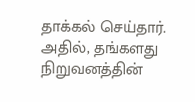தாக்கல் செய்தார். அதில், தங்களது நிறுவனத்தின்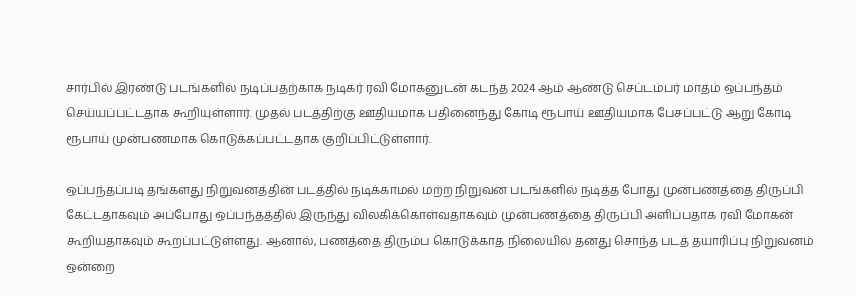சார்பில் இரண்டு படங்களில் நடிப்பதற்காக நடிகர் ரவி மோகனுடன் கடந்த 2024 ஆம் ஆண்டு செப்டம்பர் மாதம் ஒப்பந்தம் செய்யப்பட்டதாக கூறியுள்ளார். முதல் படத்திற்கு ஊதியமாக பதினைந்து கோடி ரூபாய் ஊதியமாக பேசப்பட்டு ஆறு கோடி ரூபாய் முன்பணமாக கொடுக்கப்பட்டதாக குறிப்பிட்டுள்ளார்.

ஒப்பந்தப்படி தங்களது நிறுவனத்தின் படத்தில் நடிக்காமல் மற்ற நிறுவன படங்களில் நடித்த போது முன்பணத்தை திருப்பி கேட்டதாகவும் அப்போது ஒப்பந்தத்தில் இருந்து விலகிக்கொள்வதாகவும் முன்பணத்தை திருப்பி அளிப்பதாக ரவி மோகன் கூறியதாகவும் கூறப்பட்டுள்ளது. ஆனால், பணத்தை திரும்ப கொடுக்காத நிலையில் தனது சொந்த படத் தயாரிப்பு நிறுவனம் ஒன்றை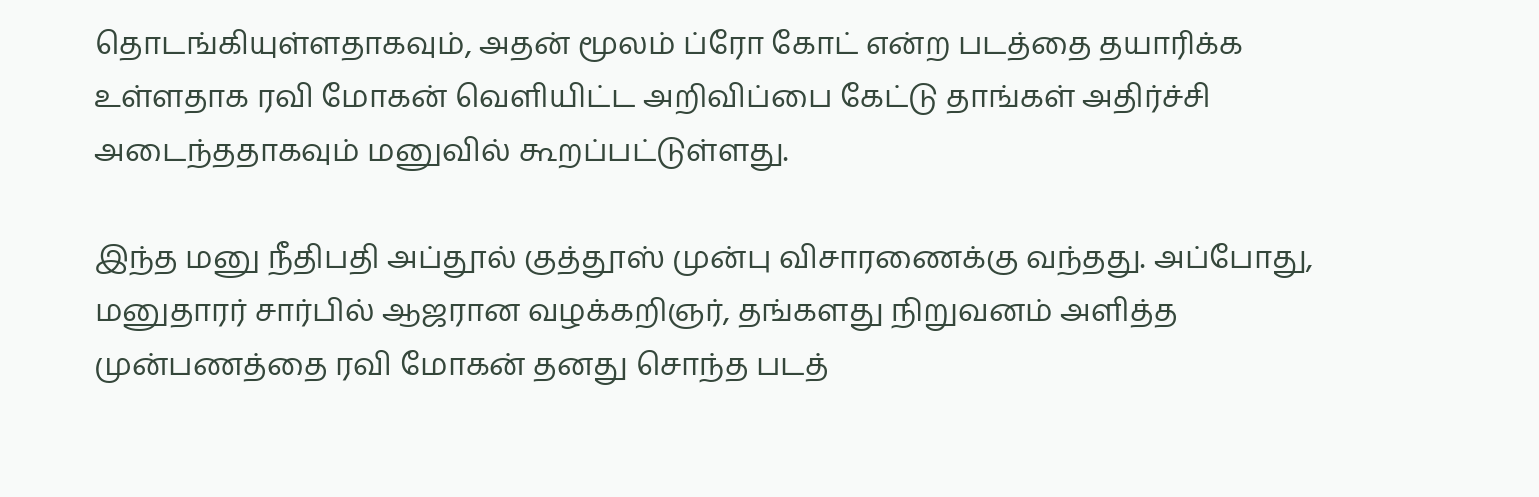தொடங்கியுள்ளதாகவும், அதன் மூலம் ப்ரோ கோட் என்ற படத்தை தயாரிக்க உள்ளதாக ரவி மோகன் வெளியிட்ட அறிவிப்பை கேட்டு தாங்கள் அதிர்ச்சி அடைந்ததாகவும் மனுவில் கூறப்பட்டுள்ளது.

இந்த மனு நீதிபதி அப்தூல் குத்தூஸ் முன்பு விசாரணைக்கு வந்தது. அப்போது, மனுதாரர் சார்பில் ஆஜரான வழக்கறிஞர், தங்களது நிறுவனம் அளித்த முன்பணத்தை ரவி மோகன் தனது சொந்த படத்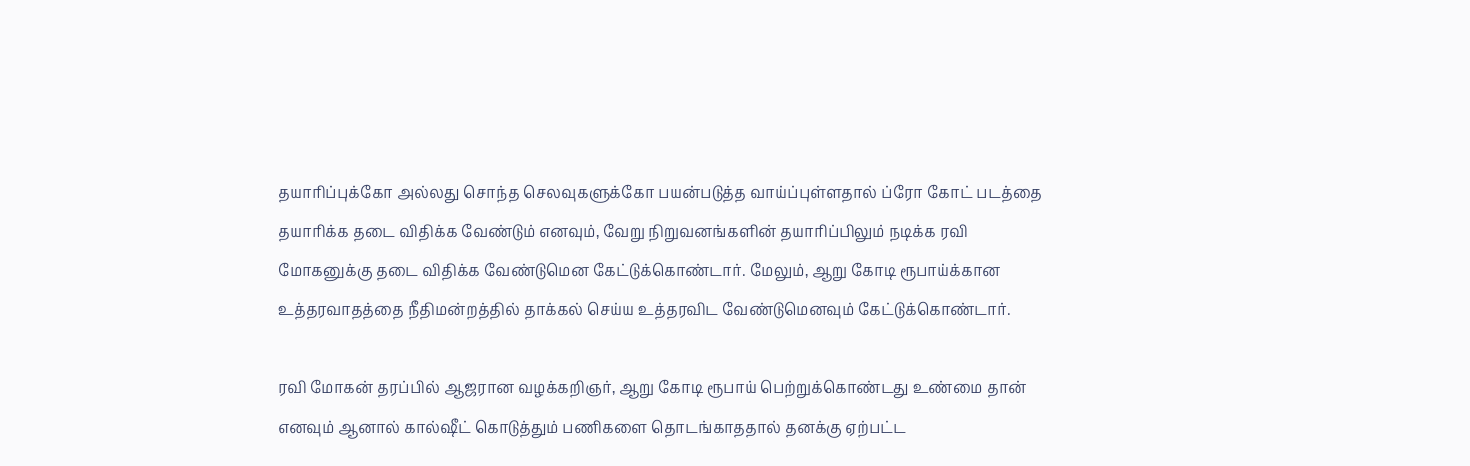தயாரிப்புக்கோ அல்லது சொந்த செலவுகளுக்கோ பயன்படுத்த வாய்ப்புள்ளதால் ப்ரோ கோட் படத்தை தயாரிக்க தடை விதிக்க வேண்டும் எனவும், வேறு நிறுவனங்களின் தயாரிப்பிலும் நடிக்க ரவி மோகனுக்கு தடை விதிக்க வேண்டுமென கேட்டுக்கொண்டார். மேலும், ஆறு கோடி ரூபாய்க்கான உத்தரவாதத்தை நீதிமன்றத்தில் தாக்கல் செய்ய உத்தரவிட வேண்டுமெனவும் கேட்டுக்கொண்டார்.

ரவி மோகன் தரப்பில் ஆஜரான வழக்கறிஞர், ஆறு கோடி ரூபாய் பெற்றுக்கொண்டது உண்மை தான் எனவும் ஆனால் கால்ஷீட் கொடுத்தும் பணிகளை தொடங்காததால் தனக்கு ஏற்பட்ட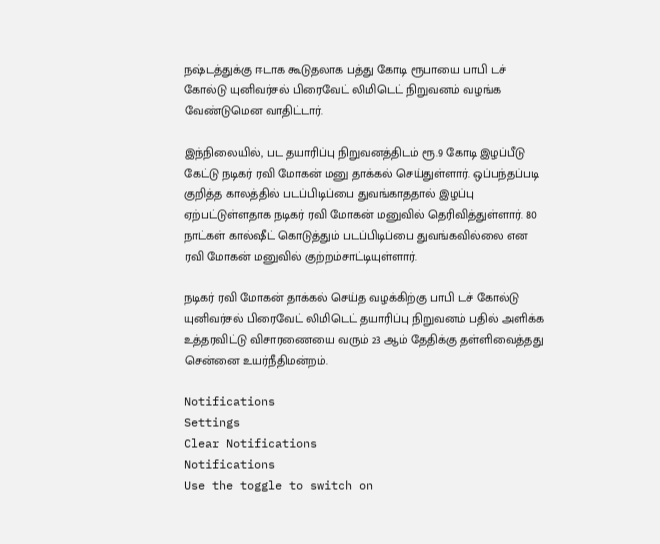நஷ்டத்துக்கு ஈடாக கூடுதலாக பத்து கோடி ரூபாயை பாபி டச் கோல்டு யுனிவர்சல் பிரைவேட் லிமிடெட் நிறுவனம் வழங்க வேண்டுமென வாதிட்டார்.

இந்நிலையில், பட தயாரிப்பு நிறுவனத்திடம் ரூ.9 கோடி இழப்பீடு கேட்டு நடிகர் ரவி மோகன் மனு தாக்கல் செய்துள்ளார். ஒப்பந்தப்படி குறித்த காலத்தில் படப்பிடிப்பை துவங்காததால் இழப்பு ஏற்பட்டுள்ளதாக நடிகர் ரவி மோகன் மனுவில் தெரிவித்துள்ளார். 80 நாட்கள் கால்ஷீட் கொடுத்தும் படப்பிடிப்பை துவங்கவில்லை என ரவி மோகன் மனுவில் குற்றம்சாட்டியுள்ளார்.

நடிகர் ரவி மோகன் தாக்கல் செய்த வழக்கிற்கு பாபி டச் கோல்டு யுனிவர்சல் பிரைவேட் லிமிடெட் தயாரிப்பு நிறுவனம் பதில் அளிக்க உத்தரவிட்டு விசாரணையை வரும் 23 ஆம் தேதிக்கு தள்ளிவைத்தது சென்னை உயர்நீதிமன்றம்.

Notifications
Settings
Clear Notifications
Notifications
Use the toggle to switch on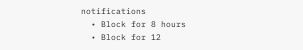notifications
  • Block for 8 hours
  • Block for 12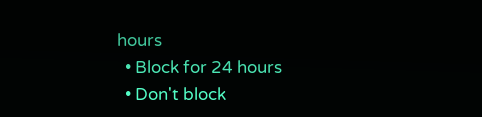hours
  • Block for 24 hours
  • Don't block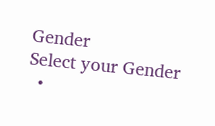Gender
Select your Gender
  •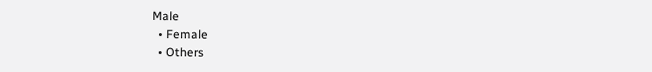Male
  • Female
  • Others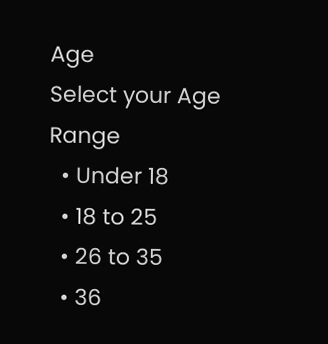Age
Select your Age Range
  • Under 18
  • 18 to 25
  • 26 to 35
  • 36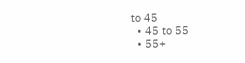to 45
  • 45 to 55
  • 55+